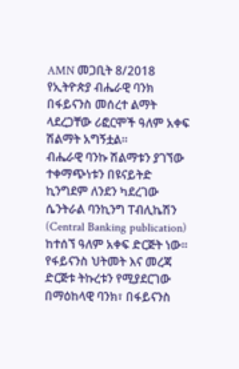AMN መጋቢት 8/2018
የኢትዮጵያ ብሔራዊ ባንክ በፋይናንስ መሰረተ ልማት ላደረጋቸው ሪፎርሞች ዓለም አቀፍ ሽልማት አግኝቷል።
ብሔራዊ ባንኩ ሽልማቱን ያገኘው ተቀማጭነቱን በዩናይትድ ኪንግደም ለንደን ካደረገው ሴንትራል ባንኪንግ ፐብሊኬሽን (Central Banking publication) ከተሰኘ ዓለም አቀፍ ድርጅት ነው።
የፋይናንስ ህትመት እና መረጃ ድርጅቱ ትኩረቱን የሚያደርገው በማዕከላዊ ባንክ፣ በፋይናንስ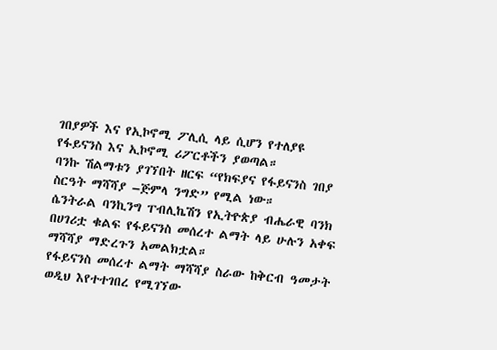ገበያዎች እና የኢኮኖሚ ፖሊሲ ላይ ሲሆን የተለያዩ የፋይናንስ እና ኢኮኖሚ ሪፖርቶችን ያወጣል።
ባንኩ ሽልማቱን ያገኘበት ዘርፍ “የክፍያና የፋይናንስ ገበያ ስርዓት ማሻሻያ –ጅምላ ንግድ” የሚል ነው።
ሴንትራል ባንኪንግ ፐብሊኬሽን የኢትዮጵያ ብሔራዊ ባንክ በሀገሪቷ ቁልፍ የፋይናንስ መሰረተ ልማት ላይ ሁሉን አቀፍ ማሻሻያ ማድረጉን አመልክቷል።
የፋይናንስ መሰረተ ልማት ማሻሻያ ስራው ከቅርብ ዓመታት ወዲህ እየተተገበረ የሚገኘው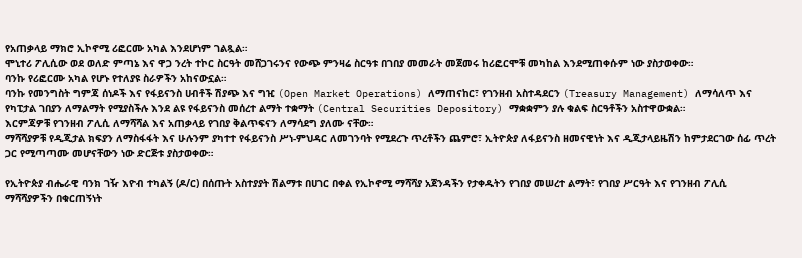የአጠቃላይ ማክሮ ኢኮኖሚ ሪፎርሙ አካል እንደሆነም ገልጿል።
ሞኒተሪ ፖሊሲው ወደ ወለድ ምጣኔ እና ዋጋ ንረት ተኮር ስርዓት መሸጋገሩንና የውጭ ምንዛሬ ስርዓቱ በገበያ መመራት መጀመሩ ከሪፎርሞቹ መካከል እንደሚጠቀሱም ነው ያስታወቀው።
ባንኩ የሪፎርሙ አካል የሆኑ የተለያዩ ስራዎችን አከናውኗል።
ባንኩ የመንግስት ግምጃ ሰነዶች እና የፋይናንስ ሀብቶች ሽያጭ እና ግዢ (Open Market Operations) ለማጠናከር፣ የገንዘብ አስተዳደርን (Treasury Management) ለማሳለጥ እና የካፒታል ገበያን ለማልማት የሚያስችሉ እንደ ልዩ የፋይናንስ መሰረተ ልማት ተቋማት (Central Securities Depository) ማቋቋምን ያሉ ቁልፍ ስርዓቶችን አስተዋውቋል።
እርምጃዎቹ የገንዘብ ፖሊሲ ለማሻሻል እና አጠቃላይ የገበያ ቅልጥፍናን ለማሳደግ ያለሙ ናቸው።
ማሻሻያዎቹ የዲጂታል ክፍያን ለማስፋፋት እና ሁሉንም ያካተተ የፋይናንስ ሥነ-ምህዳር ለመገንባት የሚደረጉ ጥረቶችን ጨምሮ፣ ኢትዮጵያ ለፋይናንስ ዘመናዊነት እና ዲጂታላይዜሽን ከምታደርገው ሰፊ ጥረት ጋር የሚጣጣሙ መሆናቸውን ነው ድርጅቱ ያስታወቀው።

የኢትዮጵያ ብሔራዊ ባንክ ገዥ እዮብ ተካልኝ (ዶ/ር) በሰጡት አስተያያት ሽልማቱ በሀገር በቀል የኢኮኖሚ ማሻሻያ አጀንዳችን የታቀዱትን የገበያ መሠረተ ልማት፣ የገበያ ሥርዓት እና የገንዘብ ፖሊሲ ማሻሻያዎችን በቁርጠኝነት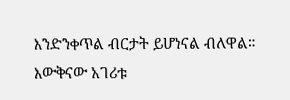እንድንቀጥል ብርታት ይሆነናል ብለዋል።
እውቅናው አገሪቱ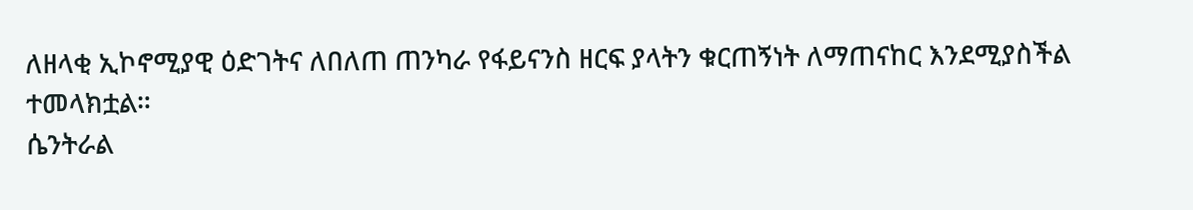ለዘላቂ ኢኮኖሚያዊ ዕድገትና ለበለጠ ጠንካራ የፋይናንስ ዘርፍ ያላትን ቁርጠኝነት ለማጠናከር እንደሚያስችል ተመላክቷል።
ሴንትራል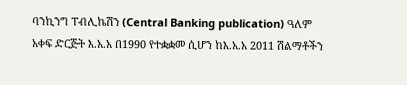ባንኪንግ ፐብሊኬሽን (Central Banking publication) ዓለም አቀፍ ድርጅት እ.አ.አ በ1990 የተቋቋመ ሲሆን ከእ.አ.አ 2011 ሽልማቶችን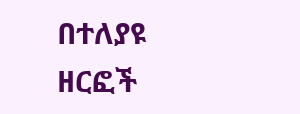በተለያዩ ዘርፎች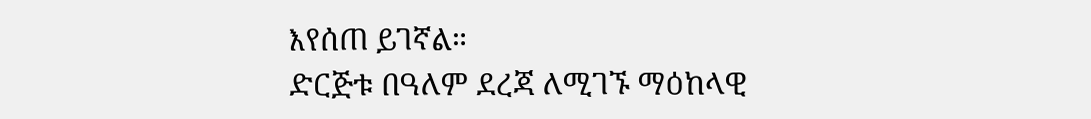እየሰጠ ይገኛል።
ድርጅቱ በዓለም ደረጃ ለሚገኙ ማዕከላዊ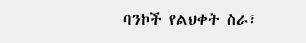ባንኮች የልህቀት ስራ፣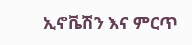ኢኖቬሽን እና ምርጥ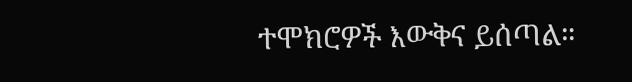ተሞክሮዎች እውቅና ይሰጣል።